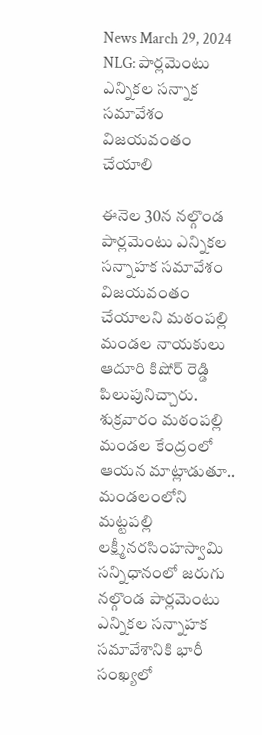News March 29, 2024
NLG: పార్లమెంటు ఎన్నికల సన్నాక సమావేశం విజయవంతం చేయాలి

ఈనెల 30న నల్గొండ పార్లమెంటు ఎన్నికల సన్నాహక సమావేశం విజయవంతం చేయాలని మఠంపల్లి మండల నాయకులు ఆదూరి కిషోర్ రెడ్డి పిలుపునిచ్చారు. శుక్రవారం మఠంపల్లి మండల కేంద్రంలో ఆయన మాట్లాడుతూ.. మండలంలోని మట్టపల్లి లక్ష్మీనరసింహస్వామి సన్నిధానంలో జరుగు నల్గొండ పార్లమెంటు ఎన్నికల సన్నాహక సమావేశానికి భారీ సంఖ్యలో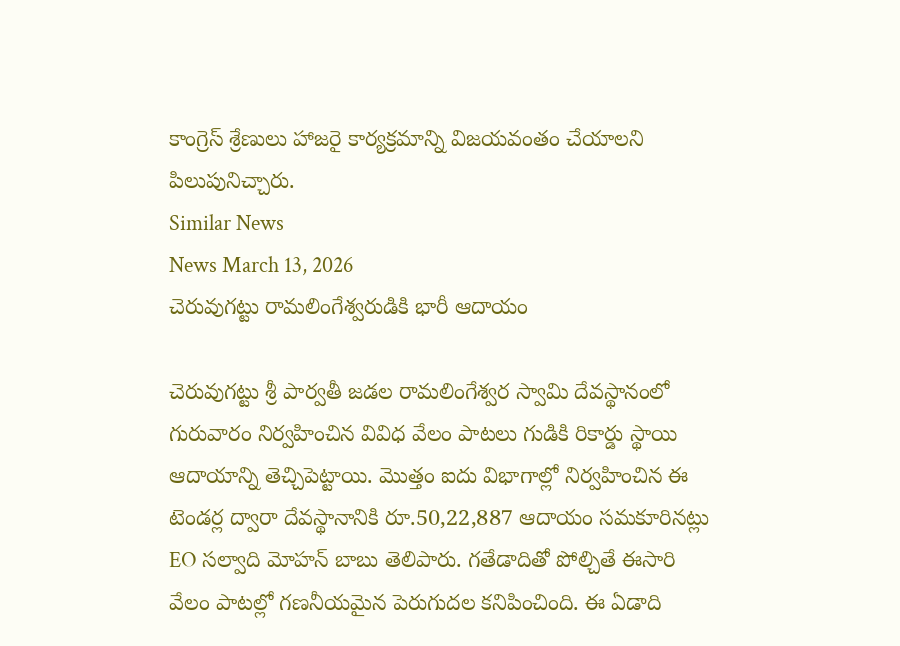కాంగ్రెస్ శ్రేణులు హాజరై కార్యక్రమాన్ని విజయవంతం చేయాలని పిలుపునిచ్చారు.
Similar News
News March 13, 2026
చెరువుగట్టు రామలింగేశ్వరుడికి భారీ ఆదాయం

చెరువుగట్టు శ్రీ పార్వతీ జడల రామలింగేశ్వర స్వామి దేవస్థానంలో గురువారం నిర్వహించిన వివిధ వేలం పాటలు గుడికి రికార్డు స్థాయి ఆదాయాన్ని తెచ్చిపెట్టాయి. మొత్తం ఐదు విభాగాల్లో నిర్వహించిన ఈ టెండర్ల ద్వారా దేవస్థానానికి రూ.50,22,887 ఆదాయం సమకూరినట్లు EO సల్వాది మోహన్ బాబు తెలిపారు. గతేడాదితో పోల్చితే ఈసారి వేలం పాటల్లో గణనీయమైన పెరుగుదల కనిపించింది. ఈ ఏడాది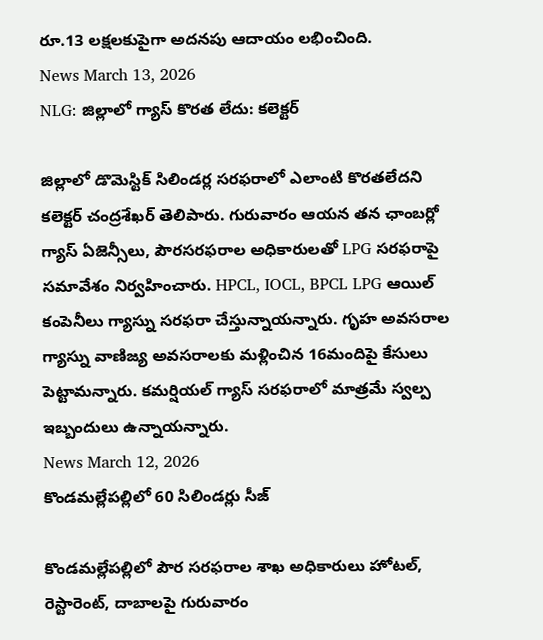రూ.13 లక్షలకుపైగా అదనపు ఆదాయం లభించింది.
News March 13, 2026
NLG: జిల్లాలో గ్యాస్ కొరత లేదు: కలెక్టర్

జిల్లాలో డొమెస్టిక్ సిలిండర్ల సరఫరాలో ఎలాంటి కొరతలేదని కలెక్టర్ చంద్రశేఖర్ తెలిపారు. గురువారం ఆయన తన ఛాంబర్లో గ్యాస్ ఏజెన్సీలు, పౌరసరఫరాల అధికారులతో LPG సరఫరాపై సమావేశం నిర్వహించారు. HPCL, IOCL, BPCL LPG ఆయిల్ కంపెనీలు గ్యాస్ను సరఫరా చేస్తున్నాయన్నారు. గృహ అవసరాల గ్యాస్ను వాణిజ్య అవసరాలకు మళ్లించిన 16మందిపై కేసులు పెట్టామన్నారు. కమర్షియల్ గ్యాస్ సరఫరాలో మాత్రమే స్వల్ప ఇబ్బందులు ఉన్నాయన్నారు.
News March 12, 2026
కొండమల్లేపల్లిలో 60 సిలిండర్లు సీజ్

కొండమల్లేపల్లిలో పౌర సరఫరాల శాఖ అధికారులు హోటల్, రెస్టారెంట్, దాబాలపై గురువారం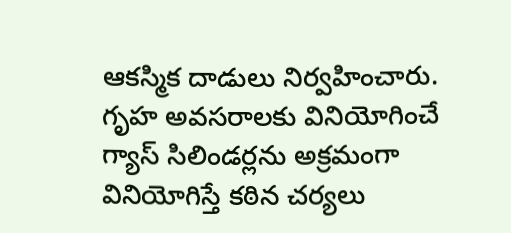ఆకస్మిక దాడులు నిర్వహించారు. గృహ అవసరాలకు వినియోగించే గ్యాస్ సిలిండర్లను అక్రమంగా వినియోగిస్తే కఠిన చర్యలు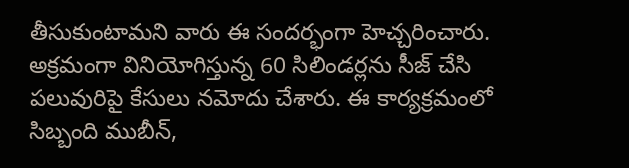తీసుకుంటామని వారు ఈ సందర్భంగా హెచ్చరించారు. అక్రమంగా వినియోగిస్తున్న 60 సిలిండర్లను సీజ్ చేసి పలువురిపై కేసులు నమోదు చేశారు. ఈ కార్యక్రమంలో సిబ్బంది ముబీన్,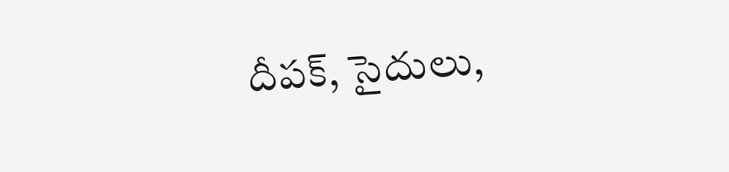దీపక్, సైదులు,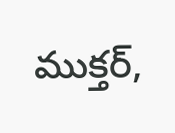ముక్తర్,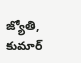జ్యోతి, కుమార్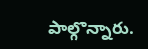పాల్గొన్నారు.